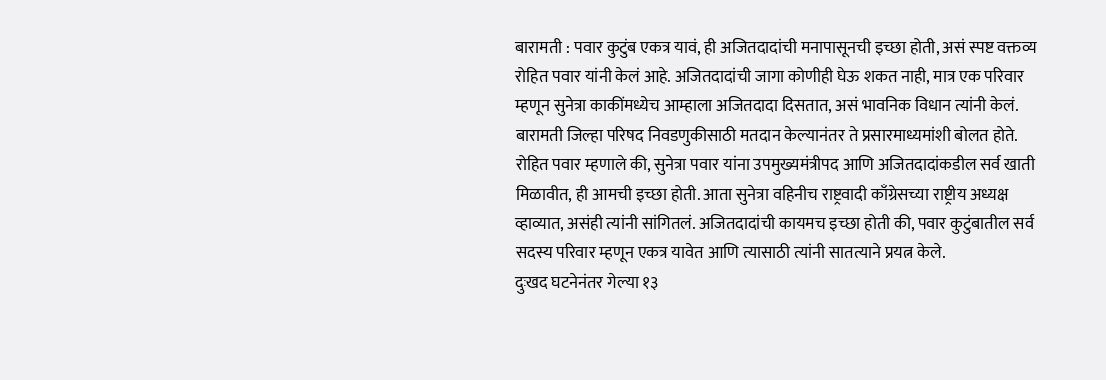बारामती : पवार कुटुंब एकत्र यावं, ही अजितदादांची मनापासूनची इच्छा होती, असं स्पष्ट वक्तव्य रोहित पवार यांनी केलं आहे. अजितदादांची जागा कोणीही घेऊ शकत नाही, मात्र एक परिवार म्हणून सुनेत्रा काकींमध्येच आम्हाला अजितदादा दिसतात, असं भावनिक विधान त्यांनी केलं. बारामती जिल्हा परिषद निवडणुकीसाठी मतदान केल्यानंतर ते प्रसारमाध्यमांशी बोलत होते.
रोहित पवार म्हणाले की, सुनेत्रा पवार यांना उपमुख्यमंत्रीपद आणि अजितदादांकडील सर्व खाती मिळावीत, ही आमची इच्छा होती. आता सुनेत्रा वहिनीच राष्ट्रवादी काँग्रेसच्या राष्ट्रीय अध्यक्ष व्हाव्यात, असंही त्यांनी सांगितलं. अजितदादांची कायमच इच्छा होती की, पवार कुटुंबातील सर्व सदस्य परिवार म्हणून एकत्र यावेत आणि त्यासाठी त्यांनी सातत्याने प्रयत्न केले.
दुःखद घटनेनंतर गेल्या १३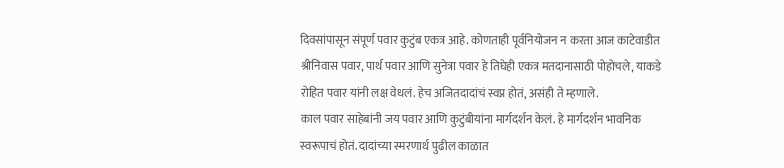दिवसांपासून संपूर्ण पवार कुटुंब एकत्र आहे. कोणताही पूर्वनियोजन न करता आज काटेवाडीत श्रीनिवास पवार, पार्थ पवार आणि सुनेत्रा पवार हे तिघेही एकत्र मतदानासाठी पोहोचले, याकडे रोहित पवार यांनी लक्ष वेधलं. हेच अजितदादांचं स्वप्न होतं, असंही ते म्हणाले.
काल पवार साहेबांनी जय पवार आणि कुटुंबीयांना मार्गदर्शन केलं. हे मार्गदर्शन भावनिक स्वरूपाचं होतं. दादांच्या स्मरणार्थ पुढील काळात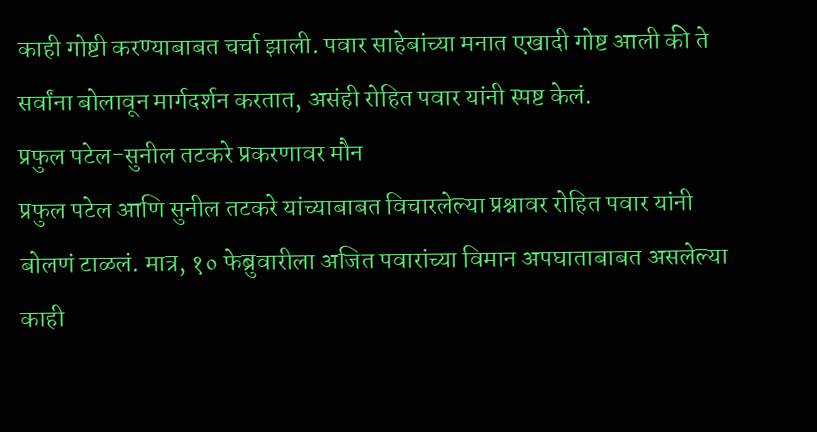काही गोष्टी करण्याबाबत चर्चा झाली. पवार साहेबांच्या मनात एखादी गोष्ट आली की ते सर्वांना बोलावून मार्गदर्शन करतात, असंही रोहित पवार यांनी स्पष्ट केलं.
प्रफुल पटेल-सुनील तटकरे प्रकरणावर मौन
प्रफुल पटेल आणि सुनील तटकरे यांच्याबाबत विचारलेल्या प्रश्नावर रोहित पवार यांनी बोलणं टाळलं. मात्र, १० फेब्रुवारीला अजित पवारांच्या विमान अपघाताबाबत असलेल्या काही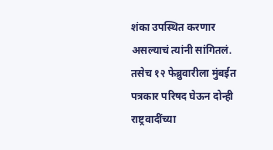शंका उपस्थित करणार असल्याचं त्यांनी सांगितलं. तसेच १२ फेब्रुवारीला मुंबईत पत्रकार परिषद घेऊन दोन्ही राष्ट्रवादींच्या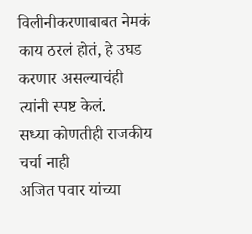विलीनीकरणाबाबत नेमकं काय ठरलं होतं, हे उघड करणार असल्याचंही त्यांनी स्पष्ट केलं.
सध्या कोणतीही राजकीय चर्चा नाही
अजित पवार यांच्या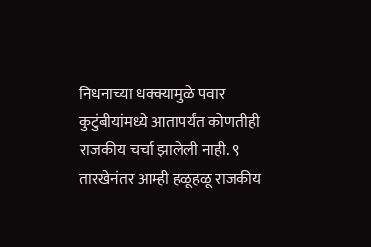निधनाच्या धक्क्यामुळे पवार कुटुंबीयांमध्ये आतापर्यंत कोणतीही राजकीय चर्चा झालेली नाही. ९ तारखेनंतर आम्ही हळूहळू राजकीय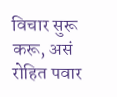विचार सुरू करू, असं रोहित पवार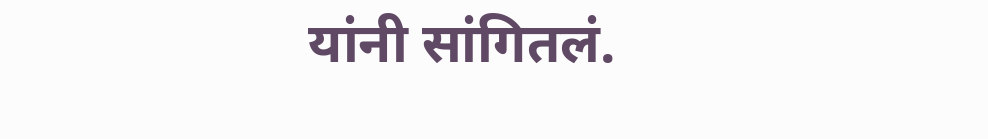यांनी सांगितलं.